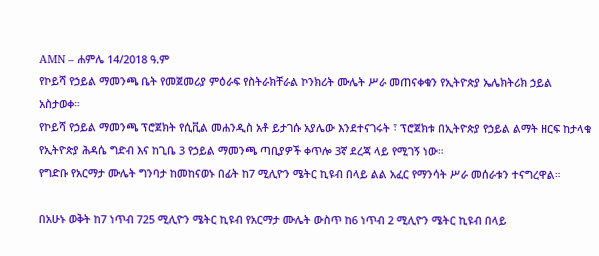AMN – ሐምሌ 14/2018 ዓ.ም
የኮይሻ የኃይል ማመንጫ ቤት የመጀመሪያ ምዕራፍ የስትራክቸራል ኮንክሪት ሙሌት ሥራ መጠናቀቁን የኢትዮጵያ ኤሌክትሪክ ኃይል አስታወቀ።
የኮይሻ የኃይል ማመንጫ ፕሮጀክት የሲቪል መሐንዲስ አቶ ይታገሱ አያሌው እንደተናገሩት ፣ ፕሮጀክቱ በኢትዮጵያ የኃይል ልማት ዘርፍ ከታላቁ የኢትዮጵያ ሕዳሴ ግድብ እና ከጊቤ 3 የኃይል ማመንጫ ጣቢያዎች ቀጥሎ 3ኛ ደረጃ ላይ የሚገኝ ነው።
የግድቡ የአርማታ ሙሌት ግንባታ ከመከናወኑ በፊት ከ7 ሚሊዮን ሜትር ኪዩብ በላይ ልል አፈር የማንሳት ሥራ መሰራቱን ተናግረዋል።

በአሁኑ ወቅት ከ7 ነጥብ 725 ሚሊዮን ሜትር ኪዩብ የአርማታ ሙሌት ውስጥ ከ6 ነጥብ 2 ሚሊዮን ሜትር ኪዩብ በላይ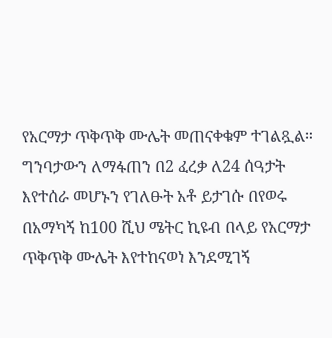የአርማታ ጥቅጥቅ ሙሌት መጠናቀቁም ተገልጿል።
ግንባታውን ለማፋጠን በ2 ፈረቃ ለ24 ሰዓታት እየተሰራ መሆኑን የገለፁት አቶ ይታገሱ በየወሩ በአማካኝ ከ100 ሺህ ሜትር ኪዩብ በላይ የአርማታ ጥቅጥቅ ሙሌት እየተከናወነ እንደሚገኝ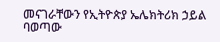መናገራቸውን የኢትዮጵያ ኤሌክትሪክ ኃይል ባወጣው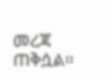መረጃ ጠቅሷል።